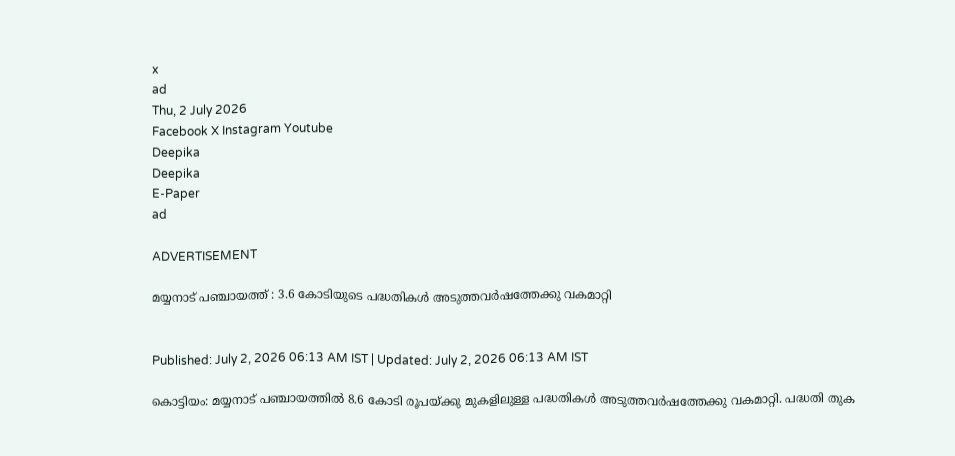x
ad
Thu, 2 July 2026
Facebook X Instagram Youtube
Deepika
Deepika
E-Paper
ad

ADVERTISEMENT

മയ്യനാട് പഞ്ചായത്ത് : 3.6 കോടിയുടെ പദ്ധതികള്‍ അടുത്തവര്‍ഷത്തേക്കു വകമാറ്റി


Published: July 2, 2026 06:13 AM IST | Updated: July 2, 2026 06:13 AM IST

കൊട്ടിയം: മയ്യനാട് പഞ്ചായത്തില്‍ 8.6 കോടി രൂപയ്ക്കു മുകളിലുള്ള പദ്ധതികള്‍ അടുത്തവര്‍ഷത്തേക്കു വകമാറ്റി. പദ്ധതി തുക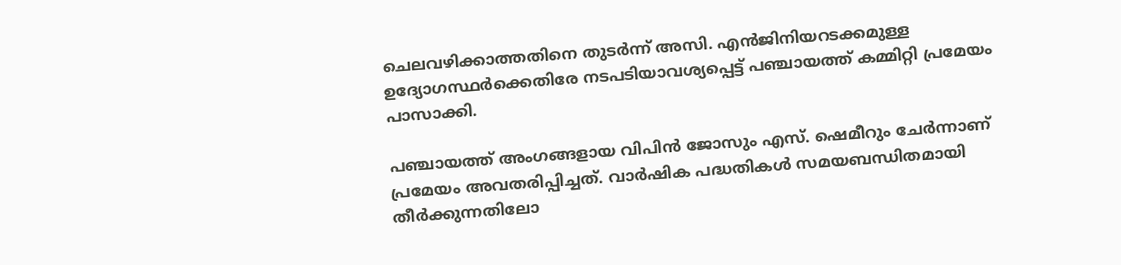ചെലവഴിക്കാത്തതിനെ തുടര്‍ന്ന് അസി. എന്‍ജിനിയറടക്കമുള്ള ഉദ്യോഗസ്ഥര്‍ക്കെതിരേ നടപടിയാവശ്യപ്പെട്ട് പഞ്ചായത്ത് കമ്മിറ്റി പ്രമേയം പാസാക്കി.

പഞ്ചായത്ത് അംഗങ്ങളായ വിപിന്‍ ജോസും എസ്. ഷെമീറും ചേര്‍ന്നാണ് പ്രമേയം അവതരിപ്പിച്ചത്. വാര്‍ഷിക പദ്ധതികള്‍ സമയബന്ധിതമായി തീര്‍ക്കുന്നതിലോ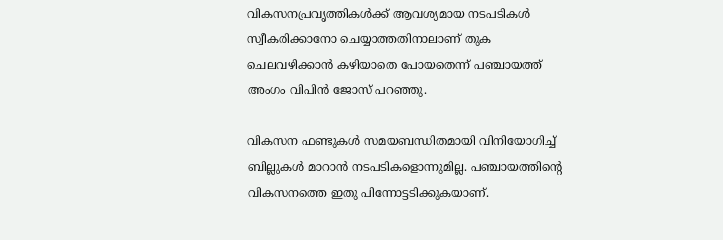വികസനപ്രവൃത്തികള്‍ക്ക് ആവശ്യമായ നടപടികള്‍ സ്വീകരിക്കാനോ ചെയ്യാത്തതിനാലാണ് തുക ചെലവഴിക്കാന്‍ കഴിയാതെ പോയതെന്ന് പഞ്ചായത്ത് അംഗം വിപിന്‍ ജോസ് പറഞ്ഞു.

വികസന ഫണ്ടുകള്‍ സമയബന്ധിതമായി വിനിയോഗിച്ച് ബില്ലുകള്‍ മാറാന്‍ നടപടികളൊന്നുമില്ല. പഞ്ചായത്തിന്‍റെ വികസനത്തെ ഇതു പിന്നോട്ടടിക്കുകയാണ്.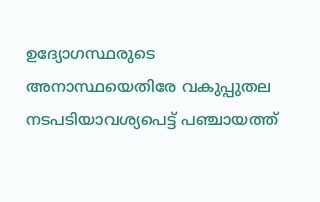ഉദ്യോഗസ്ഥരുടെ അനാസ്ഥയെതിരേ വകുപ്പുതല നടപടിയാവശ്യപെട്ട് പഞ്ചായത്ത്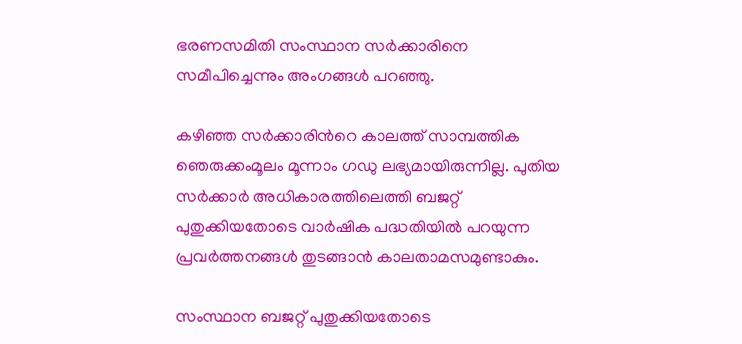ഭരണസമിതി സംസ്ഥാന സര്‍ക്കാരിനെ സമീപിച്ചെന്നും അംഗങ്ങള്‍ പറഞ്ഞു.

കഴിഞ്ഞ സര്‍ക്കാരിന്‍റെ കാലത്ത് സാമ്പത്തിക ഞെരുക്കംമൂലം മൂന്നാം ഗഡു ലഭ്യമായിരുന്നില്ല. പുതിയ സര്‍ക്കാര്‍ അധികാരത്തിലെത്തി ബജറ്റ് പുതുക്കിയതോടെ വാര്‍ഷിക പദ്ധതിയില്‍ പറയുന്ന പ്രവര്‍ത്തനങ്ങള്‍ തുടങ്ങാന്‍ കാലതാമസമുണ്ടാകും.

സംസ്ഥാന ബജറ്റ് പുതുക്കിയതോടെ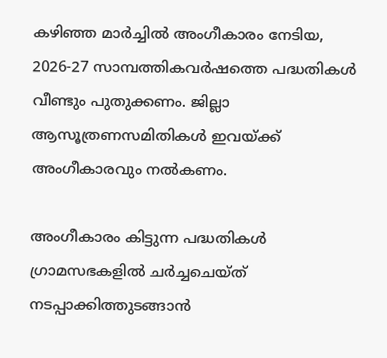കഴിഞ്ഞ മാര്‍ച്ചില്‍ അംഗീകാരം നേടിയ, 2026-27 സാമ്പത്തികവര്‍ഷത്തെ പദ്ധതികള്‍ വീണ്ടും പുതുക്കണം. ജില്ലാ ആസൂത്രണസമിതികള്‍ ഇവയ്ക്ക് അംഗീകാരവും നല്‍കണം.

അംഗീകാരം കിട്ടുന്ന പദ്ധതികള്‍ ഗ്രാമസഭകളില്‍ ചര്‍ച്ചചെയ്ത് നടപ്പാക്കിത്തുടങ്ങാന്‍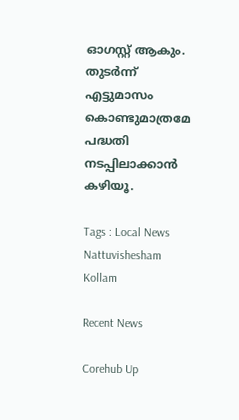ഓഗസ്റ്റ് ആകും. തുടര്‍ന്ന് എട്ടുമാസം കൊണ്ടുമാത്രമേ പദ്ധതി നടപ്പിലാക്കാന്‍ കഴിയൂ.

Tags : Local News Nattuvishesham Kollam

Recent News

Corehub Up